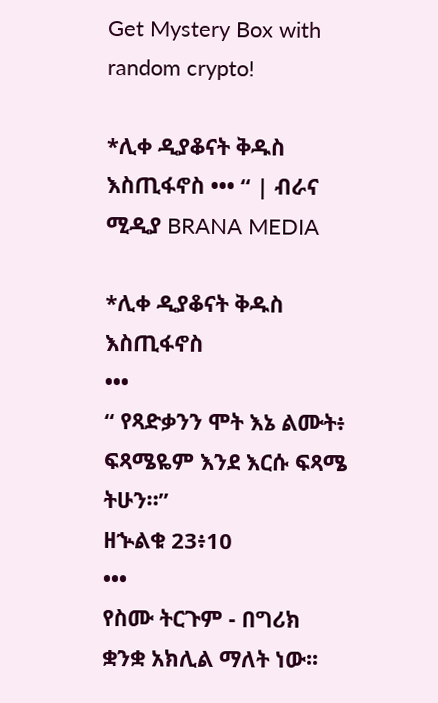Get Mystery Box with random crypto!

*ሊቀ ዲያቆናት ቅዱስ እስጢፋኖስ ••• “ | ብራና ሚዲያ BRANA MEDIA

*ሊቀ ዲያቆናት ቅዱስ እስጢፋኖስ
•••
“ የጻድቃንን ሞት እኔ ልሙት፥ ፍጻሜዬም እንደ እርሱ ፍጻሜ ትሁን።”
ዘኍልቁ 23፥10
•••
የስሙ ትርጉም - በግሪክ ቋንቋ አክሊል ማለት ነው፡፡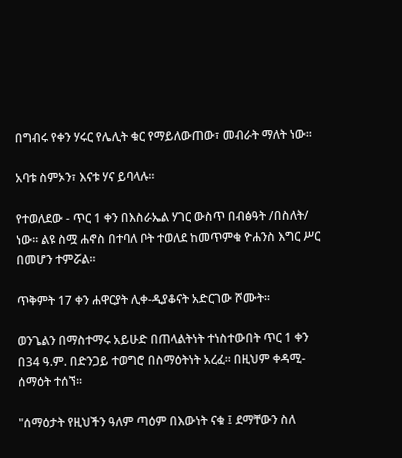በግብሩ የቀን ሃሩር የሌሊት ቁር የማይለውጠው፣ መብራት ማለት ነው፡፡

አባቱ ስምኦን፣ እናቱ ሃና ይባላሉ፡፡

የተወለደው - ጥር 1 ቀን በእስራኤል ሃገር ውስጥ በብፅዓት /በስለት/ ነው፡፡ ልዩ ስሟ ሐኖስ በተባለ ቦት ተወለደ ከመጥምቁ ዮሐንስ እግር ሥር በመሆን ተምሯል፡፡

ጥቅምት 17 ቀን ሐዋርያት ሊቀ-ዲያቆናት አድርገው ሾሙት፡፡

ወንጌልን በማስተማሩ አይሁድ በጠላልትነት ተነስተውበት ጥር 1 ቀን በ34 ዓ.ም. በድንጋይ ተወግሮ በስማዕትነት አረፈ፡፡ በዚህም ቀዳሚ-ሰማዕት ተሰኘ፡፡

"ሰማዕታት የዚህችን ዓለም ጣዕም በእውነት ናቁ ፤ ደማቸውን ስለ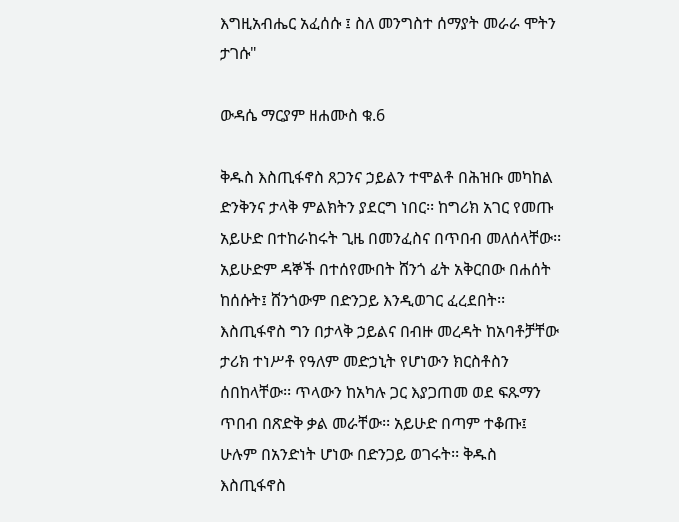እግዚአብሔር አፈሰሱ ፤ ስለ መንግስተ ሰማያት መራራ ሞትን ታገሱ"

ውዳሴ ማርያም ዘሐሙስ ቁ.6

ቅዱስ እስጢፋኖስ ጸጋንና ኃይልን ተሞልቶ በሕዝቡ መካከል ድንቅንና ታላቅ ምልክትን ያደርግ ነበር፡፡ ከግሪክ አገር የመጡ አይሁድ በተከራከሩት ጊዜ በመንፈስና በጥበብ መለሰላቸው፡፡ አይሁድም ዳኞች በተሰየሙበት ሸንጎ ፊት አቅርበው በሐሰት ከሰሱት፤ ሸንጎውም በድንጋይ እንዲወገር ፈረደበት፡፡ እስጢፋኖስ ግን በታላቅ ኃይልና በብዙ መረዳት ከአባቶቻቸው ታሪክ ተነሥቶ የዓለም መድኃኒት የሆነውን ክርስቶስን ሰበከላቸው፡፡ ጥላውን ከአካሉ ጋር እያጋጠመ ወደ ፍጹማን ጥበብ በጽድቅ ቃል መራቸው፡፡ አይሁድ በጣም ተቆጡ፤ ሁሉም በአንድነት ሆነው በድንጋይ ወገሩት፡፡ ቅዱስ እስጢፋኖስ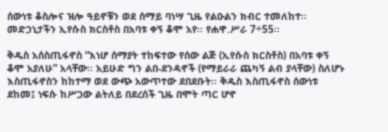ሰውነቱ ቆስሎና ዝሎ ዓይኖቹን ወደ ሰማይ ባነሣ ጊዜ የልዑልን ክብር ተመለከተ፡፡ መድኃኒታችን ኢየሱስ ክርስቶስ በአባቱ ቀኝ ቆሞ አየ፡፡ የሐዋ.ሥራ 7÷55፡፡

ቅዱስ አሰስጢፋኖስ “እነሆ ሰማያት ተከፍተው የሰው ልጅ (ኢየሱስ ክርስቶስ) በአባቱ ቀኝ ቆሞ አያለሁ” አላቸው፡፡ አይሁድ ግን ልበ-ደንዳኖች (የማይራራ ጨካኝ ልብ ያላቸው) ስለሆኑ እስጢፋኖስን ከከተማ ወደ ውጭ አውጥተው ደበደቡት፡፡ ቅዱስ እስጢፋኖስ ሰውነቱ ደከመ፤ ነፍሱ ከሥጋው ልትለይ በደረሰች ጊዜ በሞት ጣር ሆኖ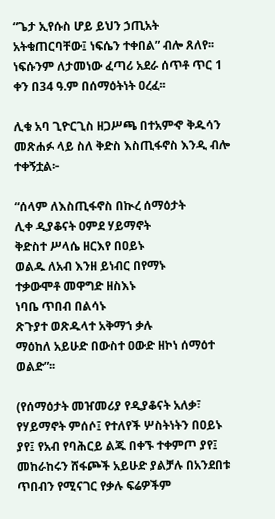“ጌታ ኢየሱስ ሆይ ይህን ኃጢአት አትቁጠርባቸው፤ ነፍሴን ተቀበል” ብሎ ጸለየ፡፡ ነፍሱንም ለታመነው ፈጣሪ አደራ ሰጥቶ ጥር 1 ቀን በ34 ዓ.ም በሰማዕትነት ዐረፈ፡፡

ሊቁ አባ ጊዮርጊስ ዘጋሥጫ በተአምኆ ቅዱሳን መጽሐፉ ላይ ስለ ቅድስ እስጢፋኖስ እንዲ ብሎ ተቀኝቷል፦

“ሰላም ለእስጢፋኖስ በኲረ ሰማዕታት
ሊቀ ዲያቆናት ዐምደ ሃይማኖት
ቅድስተ ሥላሴ ዘርእየ በዐይኑ
ወልዱ ለአብ እንዘ ይነብር በየማኑ
ተቃውሞቶ መዋግድ ዘስእኑ
ነባቤ ጥበብ በልሳኑ
ጽጉያተ ወጽዱላተ አቅማኀ ቃሉ
ማዕከለ አይሁድ በውስተ ዐውድ ዘኮነ ሰማዕተ ወልድ”፡፡

(የሰማዕታት መዠመሪያ የዲያቆናት አለቃ፣ የሃይማኖት ምሰሶ፤ የተለየች ሦስትነትን በዐይኑ ያየ፤ የአብ የባሕርይ ልጁ በቀኙ ተቀምጦ ያየ፤ መከራከሩን ሸፋጮች አይሁድ ያልቻሉ በአንደበቱ ጥበብን የሚናገር የቃሉ ፍሬዎችም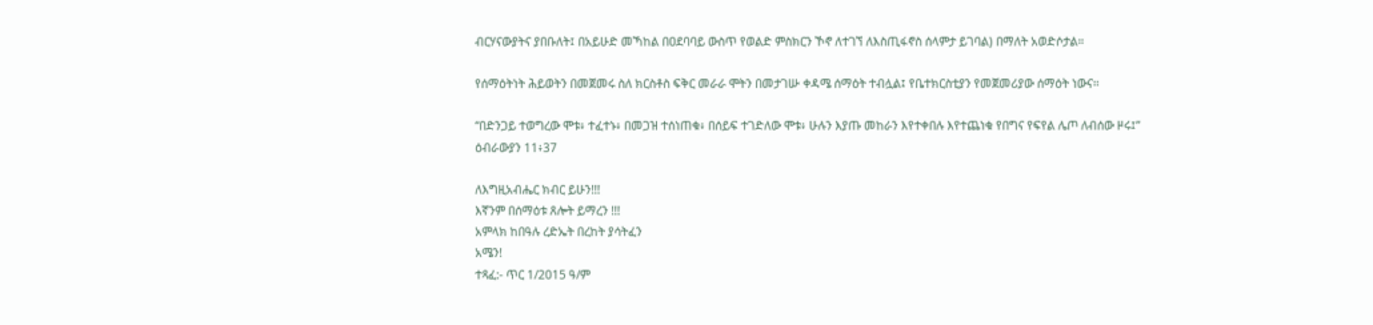ብርሃናውያትና ያበቡለት፤ በአይሁድ መኻከል በዐደባባይ ውስጥ የወልድ ምስክርን ኾኖ ለተገኘ ለእስጢፋኖስ ሰላምታ ይገባል) በማለት አወድሶታል።

የሰማዕትነት ሕይወትን በመጀመሩ ስለ ክርስቶስ ፍቅር መራራ ሞትን በመታገሡ ቀዳሜ ሰማዕት ተብሏል፤ የቤተክርስቲያን የመጀመሪያው ሰማዕት ነውና፡፡

“በድንጋይ ተወግረው ሞቱ፥ ተፈተኑ፥ በመጋዝ ተሰነጠቁ፥ በሰይፍ ተገድለው ሞቱ፥ ሁሉን እያጡ መከራን እየተቀበሉ እየተጨነቁ የበግና የፍየል ሌጦ ለብሰው ዞሩ፤”
ዕብራውያን 11፥37

ለእግዚአብሔር ክብር ይሁን!!!
እኛንም በሰማዕቱ ጸሎት ይማረን !!!
አምላክ ከበዓሉ ረድኤት በረከት ያሳትፈን
አሜን!
ተጻፈ:- ጥር 1/2015 ዓ/ም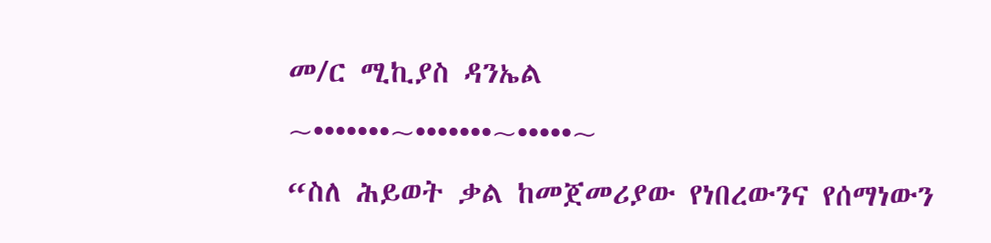መ/ር ሚኪያስ ዳንኤል
~•••••••~•••••••~•••••~
“ስለ ሕይወት ቃል ከመጀመሪያው የነበረውንና የሰማነውን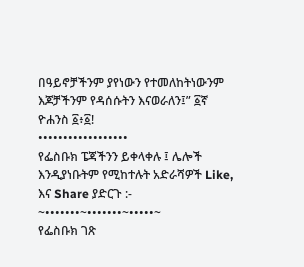በዓይኖቻችንም ያየነውን የተመለከትነውንም እጆቻችንም የዳሰሱትን እናወራለን፤” ፩ኛ ዮሐንስ ፩፥፩!
••••••••••••••••••
የፌስቡክ ፔጃችንን ይቀላቀሉ ፤ ሌሎች እንዲያነቡትም የሚከተሉት አድራሻዎች Like, እና Share ያድርጉ :-
~•••••••~•••••••~•••••~
የፌስቡክ ገጽ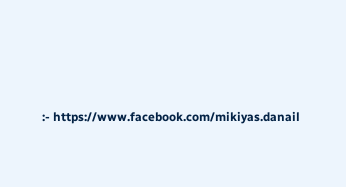:- https://www.facebook.com/mikiyas.danail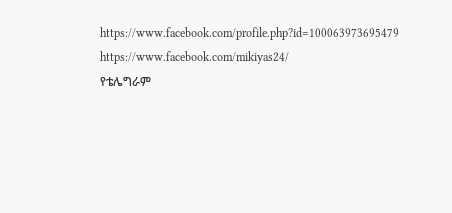https://www.facebook.com/profile.php?id=100063973695479
https://www.facebook.com/mikiyas24/
የቴሌግራም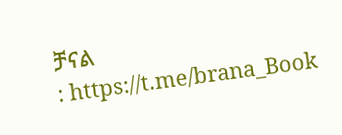ቻናል
: https://t.me/brana_Book